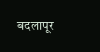बदलापूर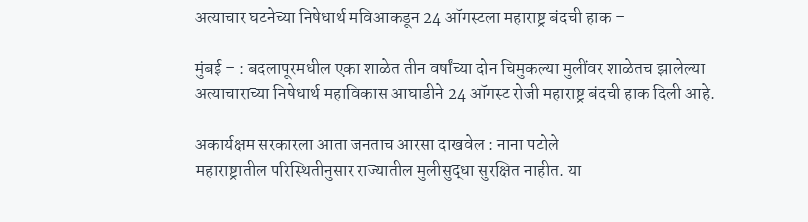अत्याचार घटनेच्या निषेधार्थ मविआकडून 24 ऑगस्टला महाराष्ट्र बंदची हाक –

मुंबई – : बदलापूरमधील एका शाळेत तीन वर्षांच्या दोन चिमुकल्या मुलींवर शाळेतच झालेल्या अत्याचाराच्या निषेधार्थ महाविकास आघाडीने 24 ऑगस्ट रोजी महाराष्ट्र बंदची हाक दिली आहे.

अकार्यक्षम सरकारला आता जनताच आरसा दाखवेल : नाना पटोले
महाराष्ट्रातील परिस्थितीनुसार राज्यातील मुलीसुद्धा सुरक्षित नाहीत. या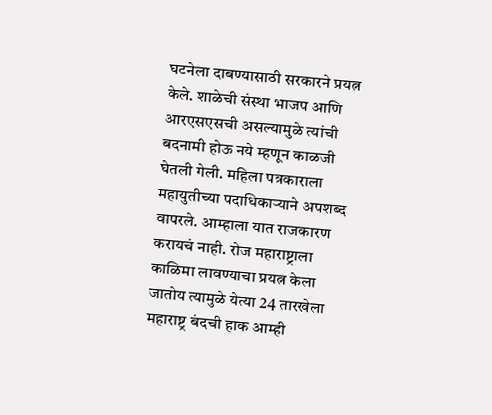घटनेला दाबण्यासाठी सरकारने प्रयत्न केले. शाळेची संस्था भाजप आणि आरएसएसची असल्यामुळे त्यांची बदनामी होऊ नये म्हणून काळजी घेतली गेली. महिला पत्रकाराला महायुतीच्या पदाधिकार्‍याने अपशब्द वापरले. आम्हाला यात राजकारण करायचं नाही. रोज महाराष्ट्राला काळिमा लावण्याचा प्रयत्न केला जातोय त्यामुळे येत्या 24 तारखेला महाराष्ट्र बंदची हाक आम्ही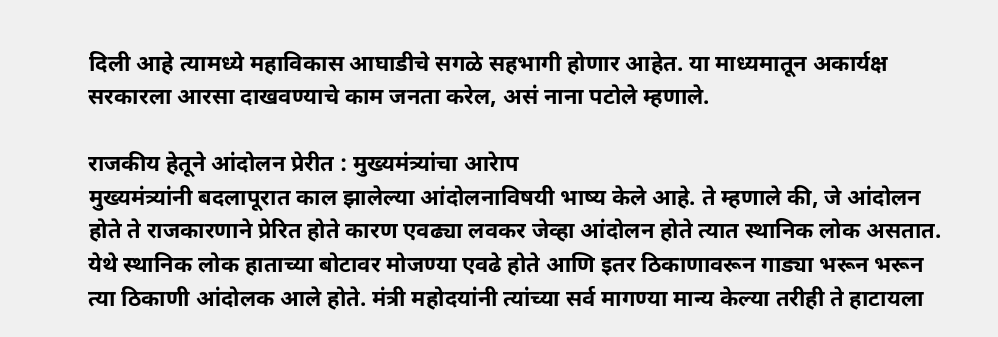दिली आहे त्यामध्ये महाविकास आघाडीचे सगळे सहभागी होणार आहेत. या माध्यमातून अकार्यक्ष सरकारला आरसा दाखवण्याचे काम जनता करेल, असं नाना पटोले म्हणाले.

राजकीय हेतूने आंदोलन प्रेरीत : मुख्यमंत्र्यांचा आरेाप
मुख्यमंत्र्यांनी बदलापूरात काल झालेल्या आंदोलनाविषयी भाष्य केले आहे. ते म्हणाले की, जे आंदोलन होते ते राजकारणाने प्रेरित होते कारण एवढ्या लवकर जेव्हा आंदोलन होते त्यात स्थानिक लोक असतात. येथे स्थानिक लोक हाताच्या बोटावर मोजण्या एवढे होते आणि इतर ठिकाणावरून गाड्या भरून भरून त्या ठिकाणी आंदोलक आले होते. मंत्री महोदयांनी त्यांच्या सर्व मागण्या मान्य केल्या तरीही ते हाटायला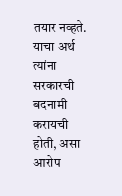तयार नव्हते. याचा अर्थ त्यांना सरकारची बदनामी करायची होती, असा आरोप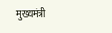मुख्यमंत्री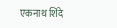एकनाथ शिंदे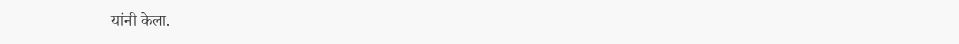यांनी केला.